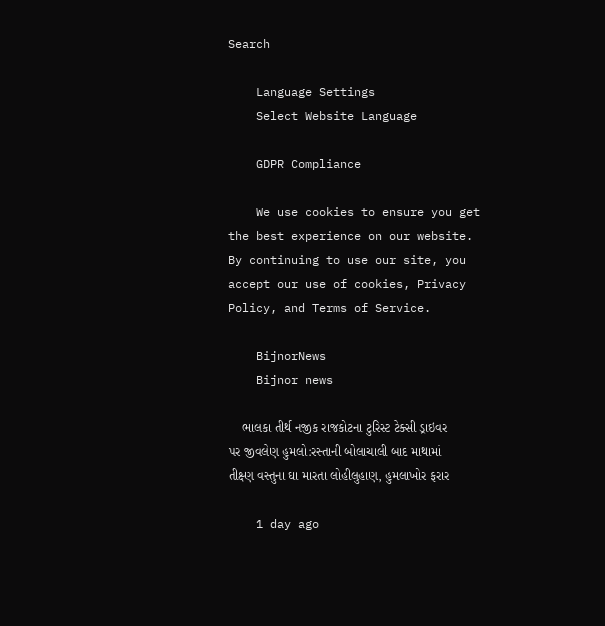Search

    Language Settings
    Select Website Language

    GDPR Compliance

    We use cookies to ensure you get the best experience on our website. By continuing to use our site, you accept our use of cookies, Privacy Policy, and Terms of Service.

    BijnorNews
    Bijnor news

    ભાલકા તીર્થ નજીક રાજકોટના ટુરિસ્ટ ટેક્સી ડ્રાઇવર પર જીવલેણ હુમલો:રસ્તાની બોલાચાલી બાદ માથામાં તીક્ષ્ણ વસ્તુના ઘા મારતા લોહીલુહાણ, હુમલાખોર ફરાર

    1 day ago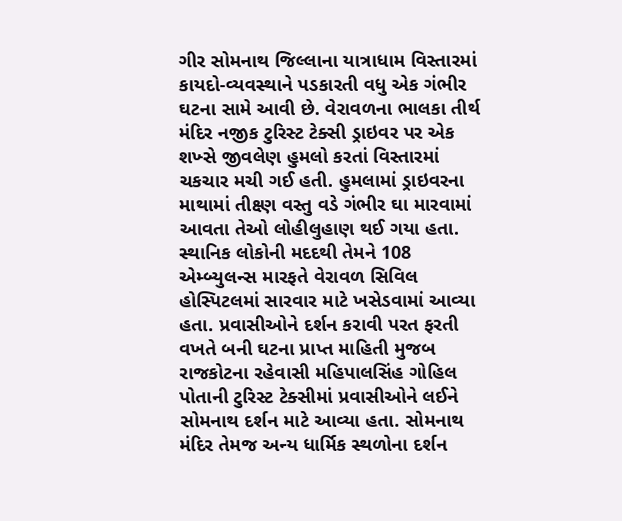ગીર સોમનાથ જિલ્લાના યાત્રાધામ વિસ્તારમાં કાયદો-વ્યવસ્થાને પડકારતી વધુ એક ગંભીર ઘટના સામે આવી છે. વેરાવળના ભાલકા તીર્થ મંદિર નજીક ટુરિસ્ટ ટેક્સી ડ્રાઇવર પર એક શખ્સે જીવલેણ હુમલો કરતાં વિસ્તારમાં ચકચાર મચી ગઈ હતી. હુમલામાં ડ્રાઇવરના માથામાં તીક્ષ્ણ વસ્તુ વડે ગંભીર ઘા મારવામાં આવતા તેઓ લોહીલુહાણ થઈ ગયા હતા. સ્થાનિક લોકોની મદદથી તેમને 108 એમ્બ્યુલન્સ મારફતે વેરાવળ સિવિલ હોસ્પિટલમાં સારવાર માટે ખસેડવામાં આવ્યા હતા. પ્રવાસીઓને દર્શન કરાવી પરત ફરતી વખતે બની ઘટના પ્રાપ્ત માહિતી મુજબ રાજકોટના રહેવાસી મહિપાલસિંહ ગોહિલ પોતાની ટુરિસ્ટ ટેક્સીમાં પ્રવાસીઓને લઈને સોમનાથ દર્શન માટે આવ્યા હતા. સોમનાથ મંદિર તેમજ અન્ય ધાર્મિક સ્થળોના દર્શન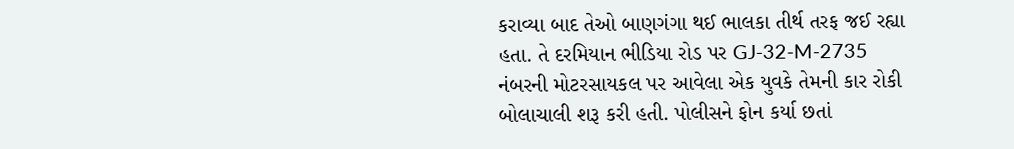કરાવ્યા બાદ તેઓ બાણગંગા થઈ ભાલકા તીર્થ તરફ જઈ રહ્યા હતા. તે દરમિયાન ભીડિયા રોડ પર GJ-32-M-2735 નંબરની મોટરસાયકલ પર આવેલા એક યુવકે તેમની કાર રોકી બોલાચાલી શરૂ કરી હતી. પોલીસને ફોન કર્યા છતાં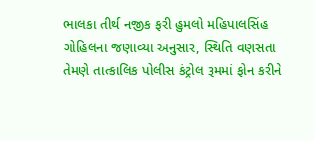ભાલકા તીર્થ નજીક ફરી હુમલો મહિપાલસિંહ ગોહિલના જણાવ્યા અનુસાર, સ્થિતિ વણસતા તેમણે તાત્કાલિક પોલીસ કંટ્રોલ રૂમમાં ફોન કરીને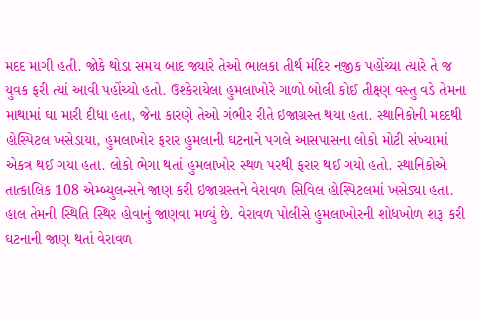મદદ માગી હતી. જોકે થોડા સમય બાદ જ્યારે તેઓ ભાલકા તીર્થ મંદિર નજીક પહોંચ્યા ત્યારે તે જ યુવક ફરી ત્યાં આવી પહોંચ્યો હતો. ઉશ્કેરાયેલા હુમલાખોરે ગાળો બોલી કોઈ તીક્ષ્ણ વસ્તુ વડે તેમના માથામાં ઘા મારી દીધા હતા, જેના કારણે તેઓ ગંભીર રીતે ઇજાગ્રસ્ત થયા હતા. સ્થાનિકોની મદદથી હોસ્પિટલ ખસેડાયા, હુમલાખોર ફરાર હુમલાની ઘટનાને પગલે આસપાસના લોકો મોટી સંખ્યામાં એકત્ર થઈ ગયા હતા. લોકો ભેગા થતાં હુમલાખોર સ્થળ પરથી ફરાર થઈ ગયો હતો. સ્થાનિકોએ તાત્કાલિક 108 એમ્બ્યુલન્સને જાણ કરી ઇજાગ્રસ્તને વેરાવળ સિવિલ હોસ્પિટલમાં ખસેડ્યા હતા. હાલ તેમની સ્થિતિ સ્થિર હોવાનું જાણવા મળ્યું છે. વેરાવળ પોલીસે હુમલાખોરની શોધખોળ શરૂ કરી ઘટનાની જાણ થતાં વેરાવળ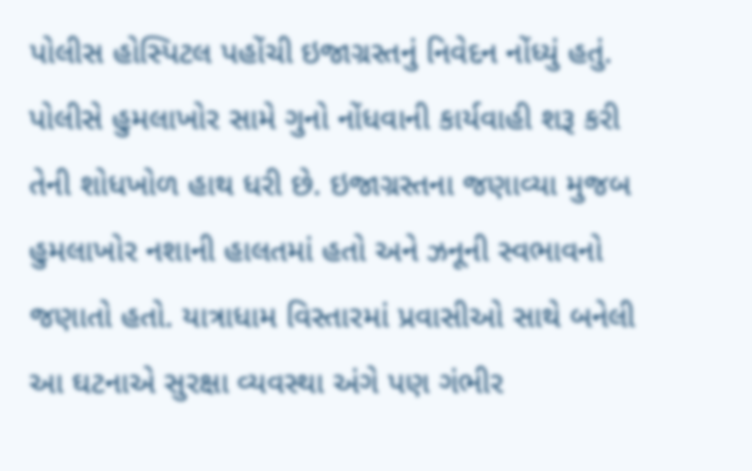પોલીસ હોસ્પિટલ પહોંચી ઇજાગ્રસ્તનું નિવેદન નોંધ્યું હતું. પોલીસે હુમલાખોર સામે ગુનો નોંધવાની કાર્યવાહી શરૂ કરી તેની શોધખોળ હાથ ધરી છે. ઇજાગ્રસ્તના જણાવ્યા મુજબ હુમલાખોર નશાની હાલતમાં હતો અને ઝનૂની સ્વભાવનો જણાતો હતો. યાત્રાધામ વિસ્તારમાં પ્રવાસીઓ સાથે બનેલી આ ઘટનાએ સુરક્ષા વ્યવસ્થા અંગે પણ ગંભીર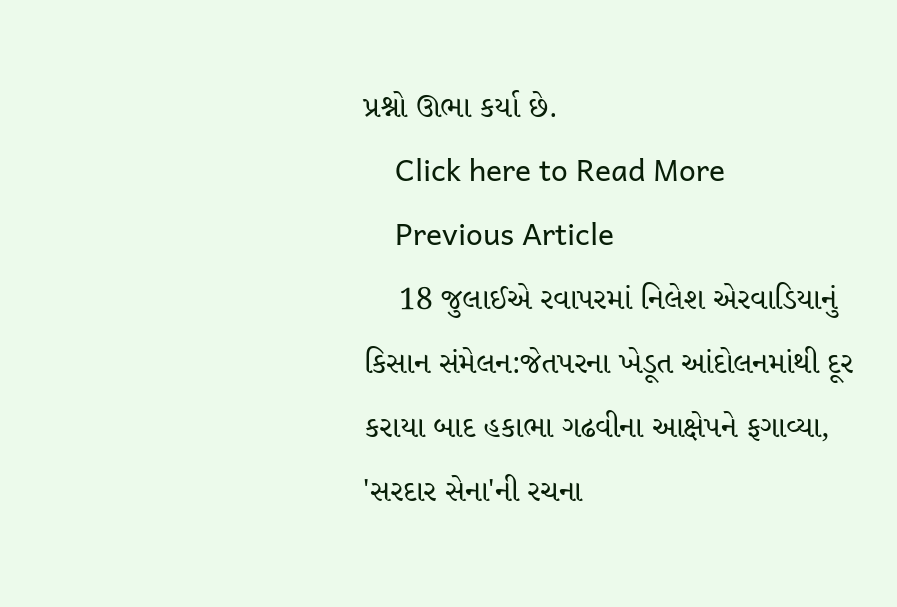પ્રશ્નો ઊભા કર્યા છે.
    Click here to Read More
    Previous Article
    18 જુલાઈએ રવાપરમાં નિલેશ એરવાડિયાનું કિસાન સંમેલન:જેતપરના ખેડૂત આંદોલનમાંથી દૂર કરાયા બાદ હકાભા ગઢવીના આક્ષેપને ફગાવ્યા, 'સરદાર સેના'ની રચના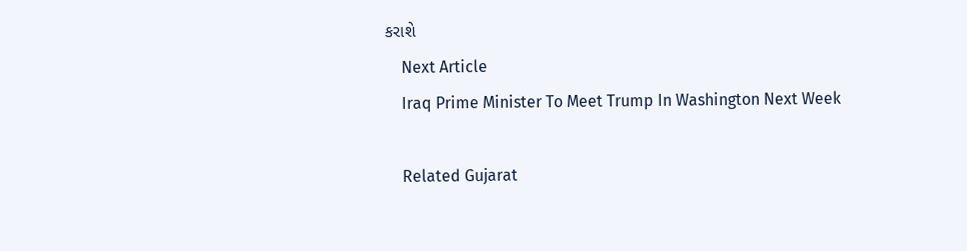કરાશે
    Next Article
    Iraq Prime Minister To Meet Trump In Washington Next Week

    Related Gujarat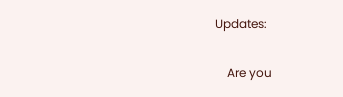Updates:

    Are you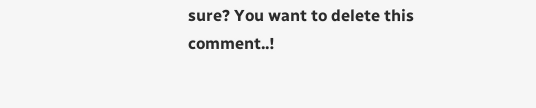sure? You want to delete this comment..!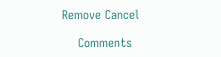Remove Cancel

    Comments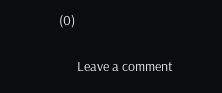(0)

      Leave a comment